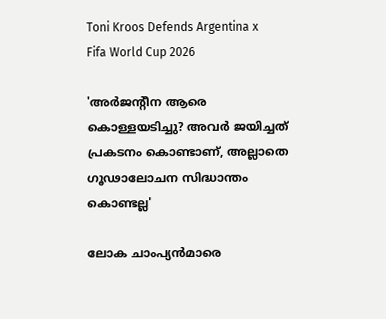Toni Kroos Defends Argentina x
Fifa World Cup 2026

'അർജന്റീന ആരെ കൊള്ളയടിച്ചു? അവർ ജയിച്ചത് പ്രകടനം കൊണ്ടാണ്, അല്ലാതെ ഗൂഢാലോചന സിദ്ധാന്തം കൊണ്ടല്ല'

ലോക ചാംപ്യൻമാരെ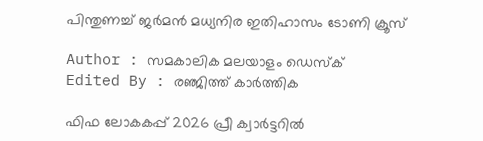പിന്തുണച്ച് ജർമൻ മധ്യനിര ഇതിഹാസം ടോണി ക്രൂസ്

Author : സമകാലിക മലയാളം ഡെസ്ക്
Edited By : രഞ്ജിത്ത് കാർത്തിക

ഫിഫ ലോകകപ്പ് 2026 പ്രീ ക്വാർട്ടറിൽ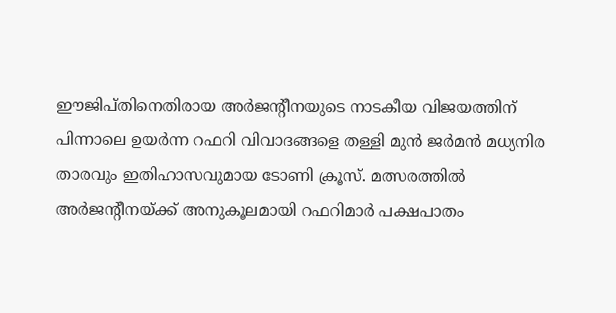ഈജിപ്തിനെതിരായ അർജന്റീനയുടെ നാടകീയ വിജയത്തിന് പിന്നാലെ ഉയർന്ന റഫറി വിവാദങ്ങളെ തള്ളി മുൻ ജർമൻ മധ്യനിര താരവും ഇതിഹാസവുമായ ടോണി ക്രൂസ്. മത്സരത്തിൽ അർജന്റീനയ്ക്ക് അനുകൂലമായി റഫറിമാർ പക്ഷപാതം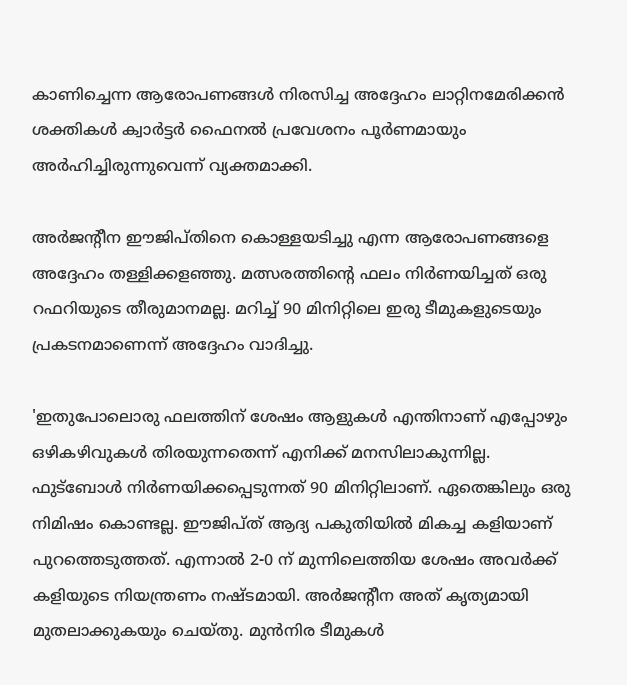കാണിച്ചെന്ന ആരോപണങ്ങൾ നിരസിച്ച അദ്ദേഹം ലാറ്റിനമേരിക്കൻ ശക്തികൾ ക്വാർട്ടർ ഫൈനൽ പ്രവേശനം പൂർണമായും അർഹിച്ചിരുന്നുവെന്ന് വ്യക്തമാക്കി.

അർജന്റീന ഈജിപ്തിനെ കൊള്ളയടിച്ചു എന്ന ആരോപണങ്ങളെ അദ്ദേഹം തള്ളിക്കളഞ്ഞു. മത്സരത്തിന്റെ ഫലം നിർണയിച്ചത് ഒരു റഫറിയുടെ തീരുമാനമല്ല. മറിച്ച് 90 മിനിറ്റിലെ ഇരു ടീമുകളുടെയും പ്രകടനമാണെന്ന് അദ്ദേഹം വാദിച്ചു.

'ഇതുപോലൊരു ഫലത്തിന് ശേഷം ആളുകൾ എന്തിനാണ് എപ്പോഴും ഒഴികഴിവുകൾ തിരയുന്നതെന്ന് എനിക്ക് മനസിലാകുന്നില്ല. ഫുട്ബോൾ നിർണയിക്കപ്പെടുന്നത് 90 മിനിറ്റിലാണ്. ഏതെങ്കിലും ഒരു നിമിഷം കൊണ്ടല്ല. ഈജിപ്ത് ആദ്യ പകുതിയിൽ മികച്ച കളിയാണ് പുറത്തെടുത്തത്. എന്നാൽ 2-0 ന് മുന്നിലെത്തിയ ശേഷം അവർക്ക് കളിയുടെ നിയന്ത്രണം നഷ്ടമായി. അർജന്റീന അത് കൃത്യമായി മുതലാക്കുകയും ചെയ്തു. മുൻനിര ടീമുകൾ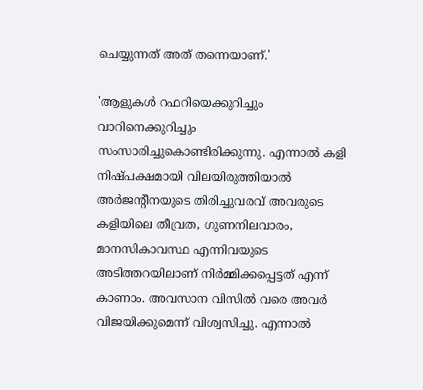ചെയ്യുന്നത് അത് തന്നെയാണ്.'

'ആളുകൾ റഫറിയെക്കുറിച്ചും വാറിനെക്കുറിച്ചും സംസാരിച്ചുകൊണ്ടിരിക്കുന്നു. എന്നാൽ കളി നിഷ്പക്ഷമായി വിലയിരുത്തിയാൽ അർജന്റീനയുടെ തിരിച്ചുവരവ് അവരുടെ കളിയിലെ തീവ്രത, ഗുണനിലവാരം, മാനസികാവസ്ഥ എന്നിവയുടെ അടിത്തറയിലാണ് നിർമ്മിക്കപ്പെട്ടത് എന്ന് കാണാം. അവസാന വിസിൽ വരെ അവർ വിജയിക്കുമെന്ന് വിശ്വസിച്ചു. എന്നാൽ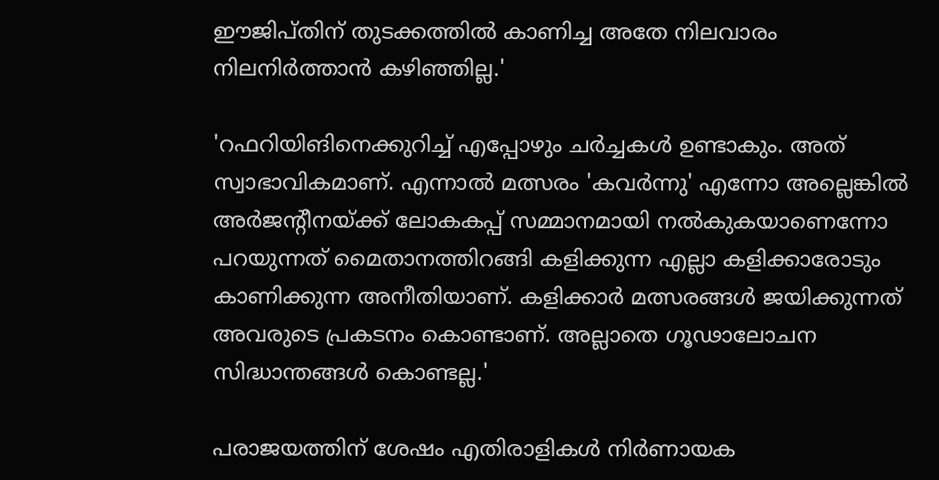ഈജിപ്തിന് തുടക്കത്തിൽ കാണിച്ച അതേ നിലവാരം നിലനിർത്താൻ കഴിഞ്ഞില്ല.'

'റഫറിയിങിനെക്കുറിച്ച് എപ്പോഴും ചർച്ചകൾ ഉണ്ടാകും. അത് സ്വാഭാവികമാണ്. എന്നാൽ മത്സരം 'കവർന്നു' എന്നോ അല്ലെങ്കിൽ അർജന്റീനയ്ക്ക് ലോകകപ്പ് സമ്മാനമായി നൽകുകയാണെന്നോ പറയുന്നത് മൈതാനത്തിറങ്ങി കളിക്കുന്ന എല്ലാ കളിക്കാരോടും കാണിക്കുന്ന അനീതിയാണ്. കളിക്കാർ മത്സരങ്ങൾ ജയിക്കുന്നത് അവരുടെ പ്രകടനം കൊണ്ടാണ്. അല്ലാതെ ഗൂഢാലോചന സിദ്ധാന്തങ്ങൾ കൊണ്ടല്ല.'

പരാജയത്തിന് ശേഷം എതിരാളികൾ നിർണായക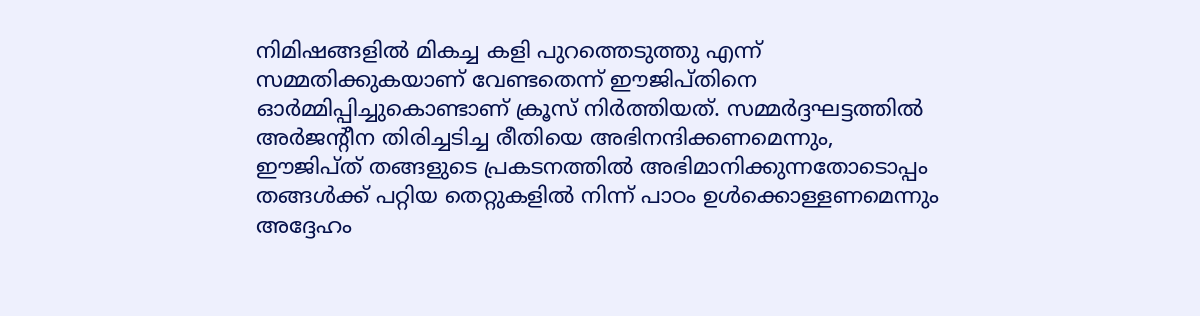നിമിഷങ്ങളിൽ മികച്ച കളി പുറത്തെടുത്തു എന്ന് സമ്മതിക്കുകയാണ് വേണ്ടതെന്ന് ഈജിപ്തിനെ ഓർമ്മിപ്പിച്ചുകൊണ്ടാണ് ക്രൂസ് നിർത്തിയത്. സമ്മർദ്ദഘട്ടത്തിൽ അർജന്റീന തിരിച്ചടിച്ച രീതിയെ അഭിനന്ദിക്കണമെന്നും, ഈജിപ്ത് തങ്ങളുടെ പ്രകടനത്തിൽ അഭിമാനിക്കുന്നതോടൊപ്പം തങ്ങൾക്ക് പറ്റിയ തെറ്റുകളിൽ നിന്ന് പാഠം ഉൾക്കൊള്ളണമെന്നും അദ്ദേഹം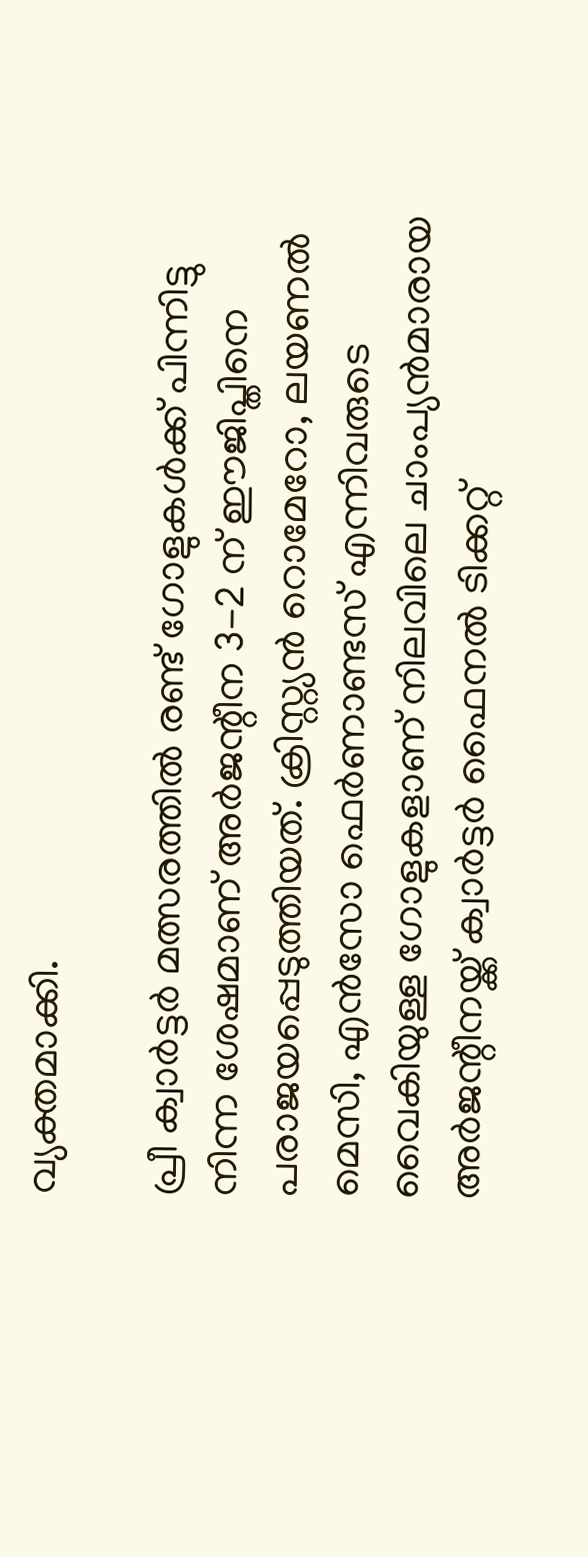വ്യക്തമാക്കി.

പ്രീ ക്വാർട്ടർ മത്സരത്തിൽ രണ്ട് ഗോളുകൾക്ക് പിന്നിട്ടു നിന്ന ശേഷമാണ് അർജന്റീന 3-2 ന് ഈജിപ്തിനെ പരാജയപ്പെടുത്തിയത്. ക്രിസ്റ്റ്യൻ റൊമേറോ, ലയണൽ മെസി, എൻസോ ഫെർണാണ്ടസ് എന്നിവരുടെ വൈകിയുള്ള ഗോളുകളാണ് നിലവിലെ ചാംപ്യൻമാരായ അർജന്റീനയ്ക്ക് ക്വാർട്ടർ ഫൈനൽ ടിക്കറ്റ്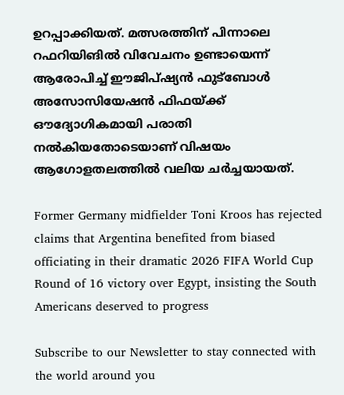ഉറപ്പാക്കിയത്. മത്സരത്തിന് പിന്നാലെ റഫറിയിങിൽ വിവേചനം ഉണ്ടായെന്ന് ആരോപിച്ച് ഈജിപ്ഷ്യൻ ഫുട്ബോൾ അസോസിയേഷൻ ഫിഫയ്ക്ക് ഔദ്യോഗികമായി പരാതി നൽകിയതോടെയാണ് വിഷയം ആഗോളതലത്തിൽ വലിയ ചർച്ചയായത്.

Former Germany midfielder Toni Kroos has rejected claims that Argentina benefited from biased officiating in their dramatic 2026 FIFA World Cup Round of 16 victory over Egypt, insisting the South Americans deserved to progress

Subscribe to our Newsletter to stay connected with the world around you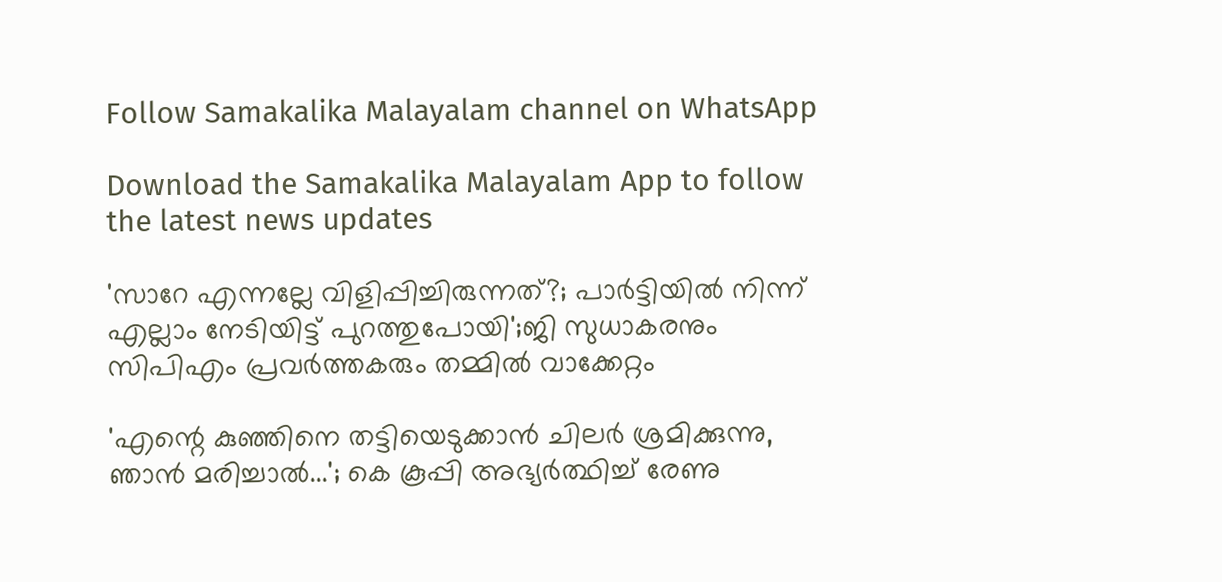Follow Samakalika Malayalam channel on WhatsApp

Download the Samakalika Malayalam App to follow the latest news updates

'സാറേ എന്നല്ലേ വിളിപ്പിച്ചിരുന്നത്?; പാര്‍ട്ടിയില്‍ നിന്ന് എല്ലാം നേടിയിട്ട് പുറത്തുപോയി';ജി സുധാകരനും സിപിഎം പ്രവര്‍ത്തകരും തമ്മില്‍ വാക്കേറ്റം

'എന്റെ കുഞ്ഞിനെ തട്ടിയെടുക്കാന്‍ ചിലര്‍ ശ്രമിക്കുന്നു, ഞാന്‍ മരിച്ചാല്‍...'; കെ കൂപ്പി അഭ്യർത്ഥിച്ച് രേണു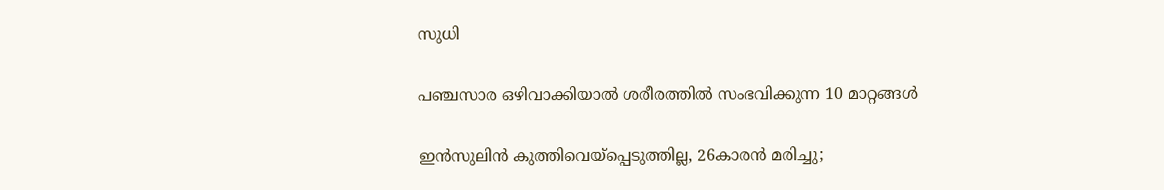സുധി

പഞ്ചസാര ഒഴിവാക്കിയാൽ ശരീരത്തിൽ സംഭവിക്കുന്ന 10 മാറ്റങ്ങൾ

ഇൻസുലിൻ കുത്തിവെയ്പ്പെടുത്തില്ല, 26കാരൻ മരിച്ചു;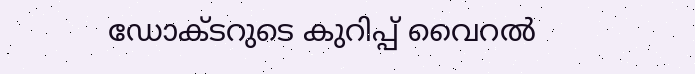ഡോക്ടറുടെ കുറിപ്പ് വൈറൽ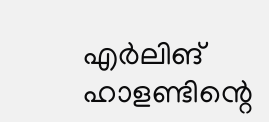എർലിങ് ഹാളണ്ടിന്റെ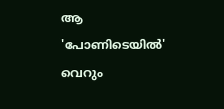ആ 'പോണിടെയിൽ' വെറും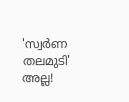'സ്വർണ തലമുടി' അല്ല!